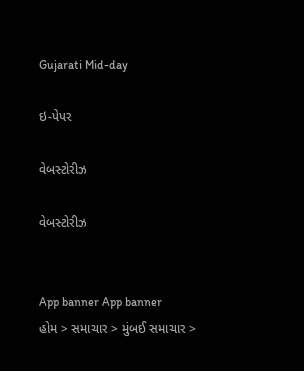Gujarati Mid-day

ઇ-પેપર

વેબસ્ટોરીઝ

વેબસ્ટોરીઝ


App banner App banner
હોમ > સમાચાર > મુંબઈ સમાચાર >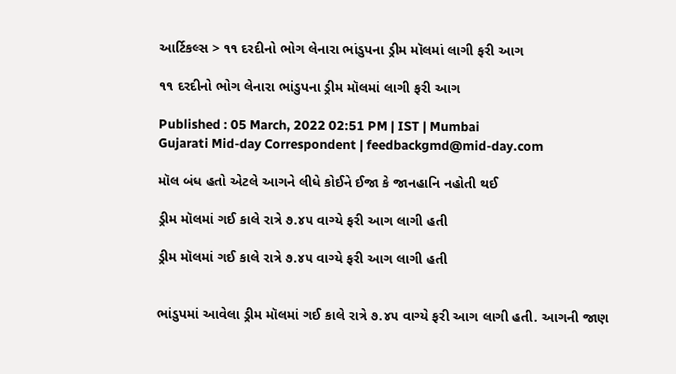આર્ટિકલ્સ > ૧૧ દરદીનો ભોગ લેનારા ભાંડુપના ડ્રીમ મૉલમાં લાગી ફરી આગ

૧૧ દરદીનો ભોગ લેનારા ભાંડુપના ડ્રીમ મૉલમાં લાગી ફરી આગ

Published : 05 March, 2022 02:51 PM | IST | Mumbai
Gujarati Mid-day Correspondent | feedbackgmd@mid-day.com

મૉલ બંધ હતો એટલે આગને લીધે કોઈને ઈજા કે જાનહાનિ નહોતી થઈ

ડ્રીમ મૉલમાં ગઈ કાલે રાત્રે ૭.૪૫ વાગ્યે ફરી આગ લાગી હતી

ડ્રીમ મૉલમાં ગઈ કાલે રાત્રે ૭.૪૫ વાગ્યે ફરી આગ લાગી હતી


ભાંડુપમાં આવેલા ડ્રીમ મૉલમાં ગઈ કાલે રાત્રે ૭.૪૫ વાગ્યે ફરી આગ લાગી હતી. આગની જાણ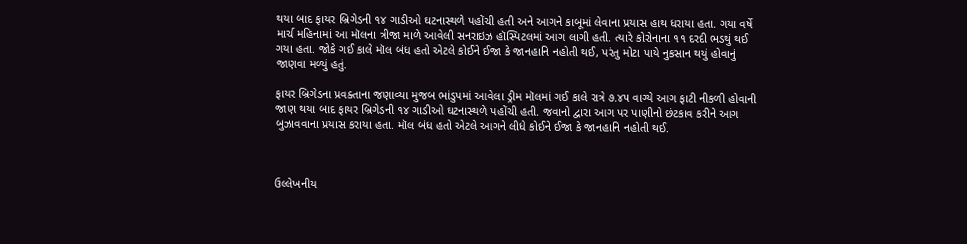થયા બાદ ફાયર બ્રિગેડની ૧૪ ગાડીઓ ઘટનાસ્થળે પહોંચી હતી અને આગને કાબૂમાં લેવાના પ્રયાસ હાથ ધરાયા હતા. ગયા વર્ષે માર્ચ મહિનામાં આ મૉલના ત્રીજા માળે આવેલી સનરાઇઝ હૉસ્પિટલમાં આગ લાગી હતી. ત્યારે કોરોનાના ૧૧ દરદી ભડથું થઈ ગયા હતા. જોકે ગઈ કાલે મૉલ બંધ હતો એટલે કોઈને ઈજા કે જાનહાનિ નહોતી થઈ, પરંતુ મોટા પાયે નુકસાન થયું હોવાનું જાણવા મળ્યું હતું.

ફાયર બ્રિગેડના પ્રવક્તાના જણાવ્યા મુજબ ભાંડુપમાં આવેલા ડ્રીમ મૉલમાં ગઈ કાલે રાત્રે ૭.૪૫ વાગ્યે આગ ફાટી નીકળી હોવાની જાણ થયા બાદ ફાયર બ્રિગેડની ૧૪ ગાડીઓ ઘટનાસ્થળે પહોંચી હતી. જવાનો દ્વારા આગ પર પાણીનો છંટકાવ કરીને આગ બુઝાવવાના પ્રયાસ કરાયા હતા. મૉલ બંધ હતો એટલે આગને લીધે કોઈને ઈજા કે જાનહાનિ નહોતી થઈ.



ઉલ્લેખનીય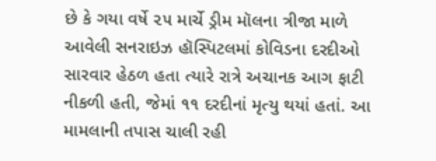છે કે ગયા વર્ષે ૨૫ માર્ચે ડ્રીમ મૉલના ત્રીજા માળે આવેલી સનરાઇઝ હૉસ્પિટલમાં કોવિડના દરદીઓ સારવાર હેઠળ હતા ત્યારે રાત્રે અચાનક આગ ફાટી નીકળી હતી, જેમાં ૧૧ દરદીનાં મૃત્યુ થયાં હતાં. આ મામલાની તપાસ ચાલી રહી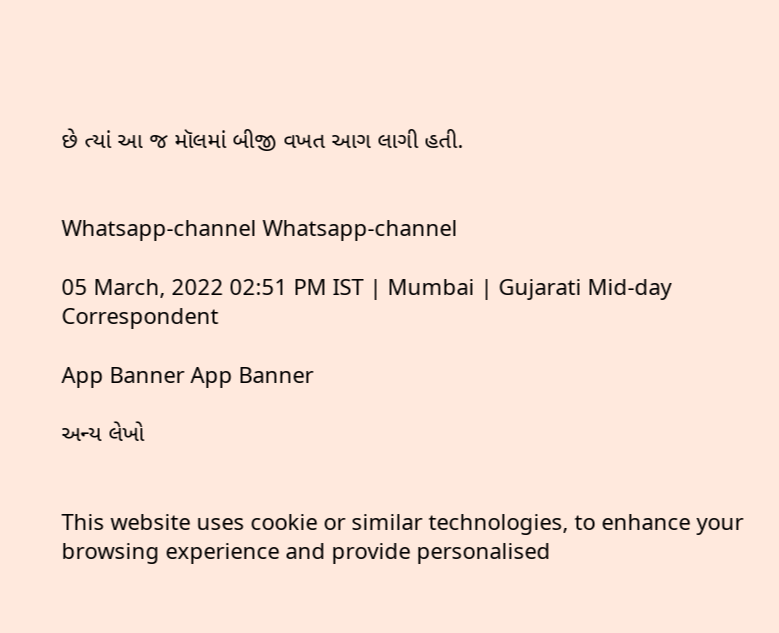છે ત્યાં આ જ મૉલમાં બીજી વખત આગ લાગી હતી.


Whatsapp-channel Whatsapp-channel

05 March, 2022 02:51 PM IST | Mumbai | Gujarati Mid-day Correspondent

App Banner App Banner

અન્ય લેખો


This website uses cookie or similar technologies, to enhance your browsing experience and provide personalised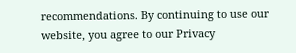recommendations. By continuing to use our website, you agree to our Privacy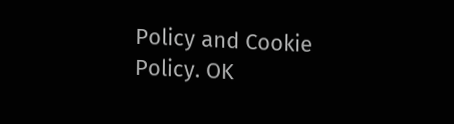Policy and Cookie Policy. OK